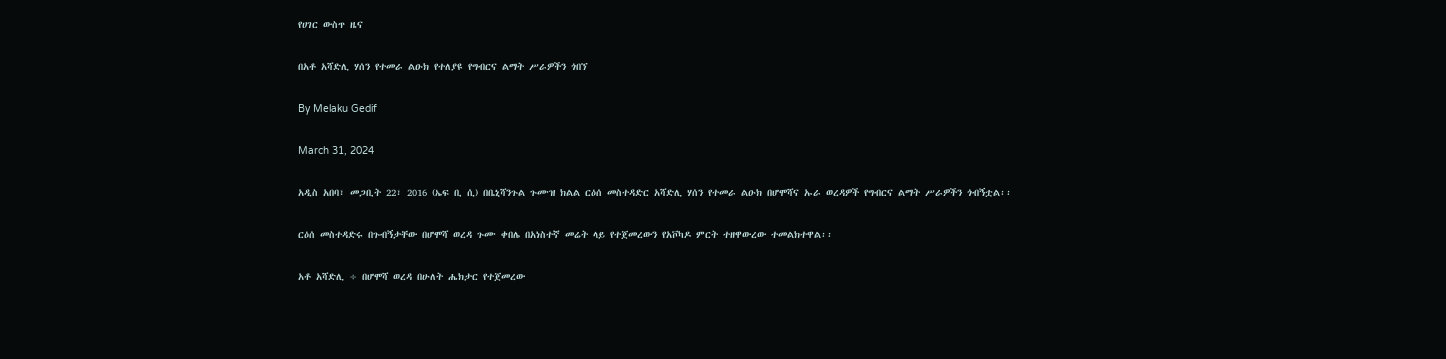የሀገር ውስጥ ዜና

በአቶ አሻድሊ ሃሰን የተመራ ልዑክ የተለያዩ የግብርና ልማት ሥራዎችን ጎበኘ

By Melaku Gedif

March 31, 2024

አዲስ አበባ፣ መጋቢት 22፣ 2016 (ኤፍ ቢ ሲ) በቤኒሻንጉል ጉሙዝ ክልል ርዕሰ መስተዳድር አሻድሊ ሃሰን የተመራ ልዑክ በሆሞሻና ኡራ ወረዳዎች የግብርና ልማት ሥራዎችን ጎብኝቷል፡፡

ርዕሰ መስተዳድሩ በጉብኝታቸው በሆሞሻ ወረዳ ጉሙ ቀበሌ በአነስተኛ መሬት ላይ የተጀመረውን የአቮካዶ ምርት ተዘዋውረው ተመልክተዋል፡፡

አቶ አሻድሊ ÷ በሆሞሻ ወረዳ በሁለት ሔክታር የተጀመረው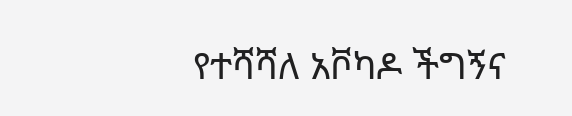የተሻሻለ አቮካዶ ችግኝና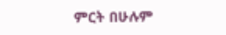ምርት በሁሉም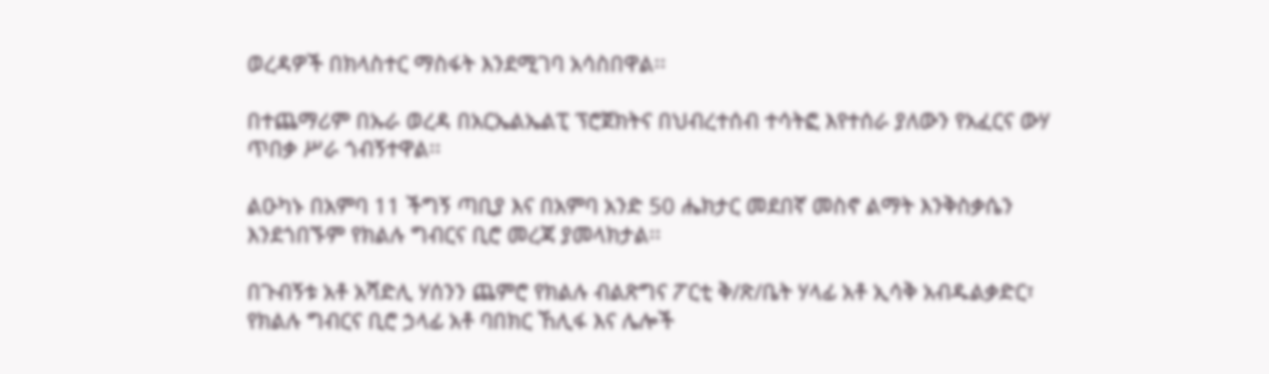ወረዳዎች በክላስተር ማስፋት እንደሚገባ አሳስበዋል፡፡

በተጨማሪም በኡራ ወረዳ በአርኤልኤልፒ ፕሮጀክትና በህብረተሰብ ተሳትፎ እየተሰራ ያለውን የአፈርና ውሃ ጥበቃ ሥራ ጎብኝተዋል፡፡

ልዑካኑ በአምባ 11 ችግኝ ጣቢያ እና በአምባ አንድ 50 ሔክታር መደበኛ መስኖ ልማት እንቅስቃሴን እንደጎበኙም የክልሉ ግብርና ቢሮ መረጃ ያመላክታል፡፡

በጉብኝቱ አቶ አሻድሊ ሃሰንን ጨምሮ የክልሉ ብልጽግና ፖርቲ ቅ/ጽ/ቤት ሃላፊ አቶ ኢሳቅ አብዱልቃድር፣ የክልሉ ግብርና ቢሮ ኃላፊ አቶ ባበክር ኸሊፋ እና ሌሎች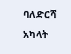ባለድርሻ አካላት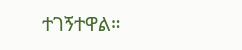ተገኝተዋል።